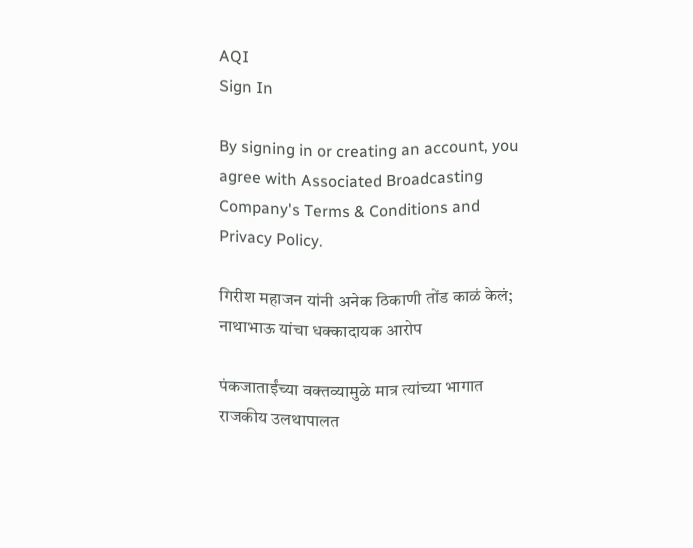AQI
Sign In

By signing in or creating an account, you agree with Associated Broadcasting Company's Terms & Conditions and Privacy Policy.

गिरीश महाजन यांनी अनेक ठिकाणी तोंड काळं केलं; नाथाभाऊ यांचा धक्कादायक आरोप

पंकजाताईंच्या वक्तव्यामुळे मात्र त्यांच्या भागात राजकीय उलथापालत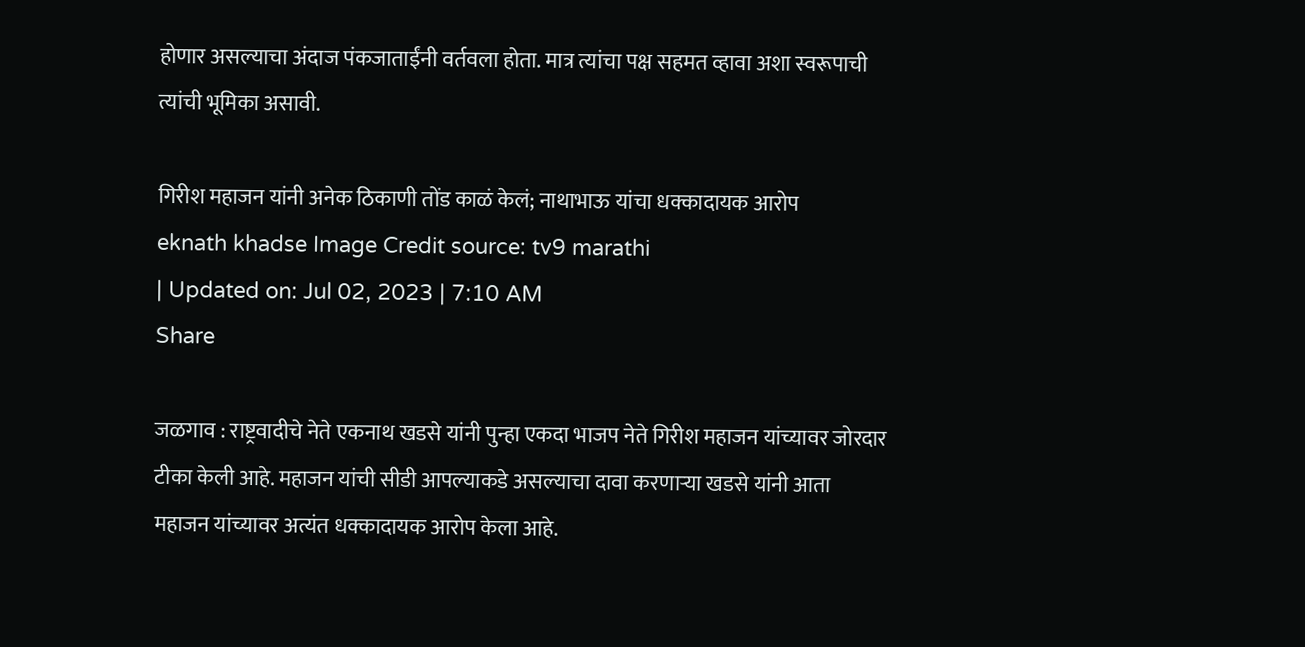होणार असल्याचा अंदाज पंकजाताईंनी वर्तवला होता. मात्र त्यांचा पक्ष सहमत व्हावा अशा स्वरूपाची त्यांची भूमिका असावी.

गिरीश महाजन यांनी अनेक ठिकाणी तोंड काळं केलं; नाथाभाऊ यांचा धक्कादायक आरोप
eknath khadse Image Credit source: tv9 marathi
| Updated on: Jul 02, 2023 | 7:10 AM
Share

जळगाव : राष्ट्रवादीचे नेते एकनाथ खडसे यांनी पुन्हा एकदा भाजप नेते गिरीश महाजन यांच्यावर जोरदार टीका केली आहे. महाजन यांची सीडी आपल्याकडे असल्याचा दावा करणाऱ्या खडसे यांनी आता महाजन यांच्यावर अत्यंत धक्कादायक आरोप केला आहे.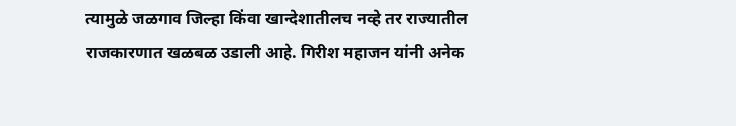त्यामुळे जळगाव जिल्हा किंवा खान्देशातीलच नव्हे तर राज्यातील राजकारणात खळबळ उडाली आहे. गिरीश महाजन यांनी अनेक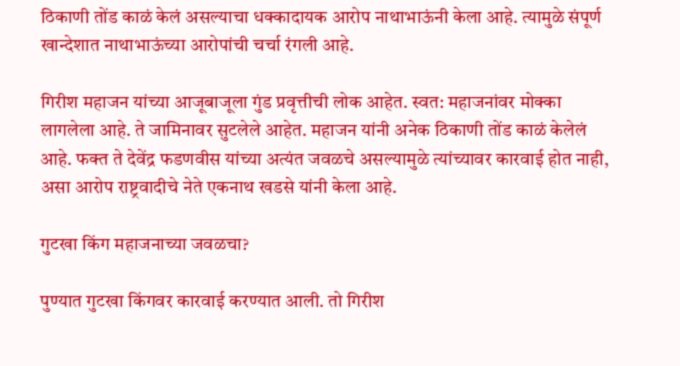ठिकाणी तोंड काळं केलं असल्याचा धक्कादायक आरोप नाथाभाऊंनी केला आहे. त्यामुळे संपूर्ण खान्देशात नाथाभाऊंच्या आरोपांची चर्चा रंगली आहे.

गिरीश महाजन यांच्या आजूबाजूला गुंड प्रवृत्तीची लोक आहेत. स्वत: महाजनांवर मोक्का लागलेला आहे. ते जामिनावर सुटलेले आहेत. महाजन यांनी अनेक ठिकाणी तोंड काळं केलेलं आहे. फक्त ते देवेंद्र फडणवीस यांच्या अत्यंत जवळचे असल्यामुळे त्यांच्यावर कारवाई होत नाही, असा आरोप राष्ट्रवादीचे नेते एकनाथ खडसे यांनी केला आहे.

गुटखा किंग महाजनाच्या जवळचा?

पुण्यात गुटखा किंगवर कारवाई करण्यात आली. तो गिरीश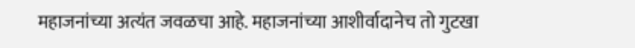महाजनांच्या अत्यंत जवळचा आहे. महाजनांच्या आशीर्वादानेच तो गुटखा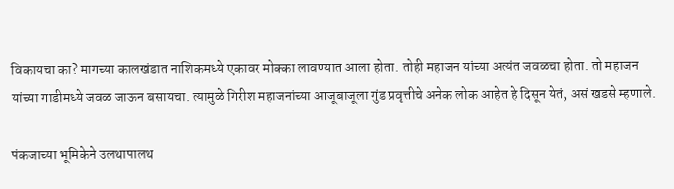विकायचा का? मागच्या कालखंडात नाशिकमध्ये एकावर मोक्का लावण्यात आला होता. तोही महाजन यांच्या अत्यंत जवळचा होता. तो महाजन यांच्या गाडीमध्ये जवळ जाऊन बसायचा. त्यामुळे गिरीश महाजनांच्या आजूबाजूला गुंड प्रवृत्तीचे अनेक लोक आहेत हे दिसून येतं, असं खडसे म्हणाले.

पंकजाच्या भूमिकेने उलथापालथ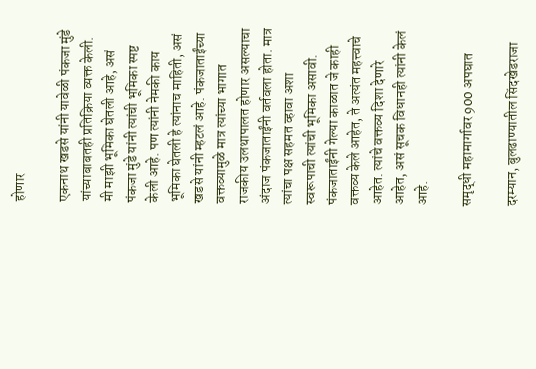होणार

एकनाथ खडसे यांनी यावेळी पंकजा मुंडे यांच्याबाबतही प्रतिक्रिया व्यक्त केली. मी माझी भूमिका घेतली आहे, असं पंकजा मुंडे यांनी त्यांची भूमिका स्पष्ट केली आहे. पण त्यांनी नेमकी काय भूमिका घेतली हे त्यांनाच माहिती, असं खडसे यांनी म्हटलं आहे. पंकजाताईंच्या वक्तव्यामुळे मात्र त्यांच्या भागात राजकीय उलथापालत होणार असल्याचा अंदाज पंकजाताईंनी वर्तवला होता. मात्र त्यांचा पक्ष सहमत व्हावा अशा स्वरूपाची त्यांची भूमिका असावी. पंकजाताईंनी गेल्या काळात जे काही वक्तव्य केले आहेत, ते अत्यंत महत्त्वाचे आहेत. त्यांचे वक्तव्य दिशा देणारे आहेत, असं सूचक विधानही त्यांनी केलं आहे.

समृद्धी महामार्गावर 900 अपघात

दरम्यान, बुलढाण्यातील सिंदखेडराजा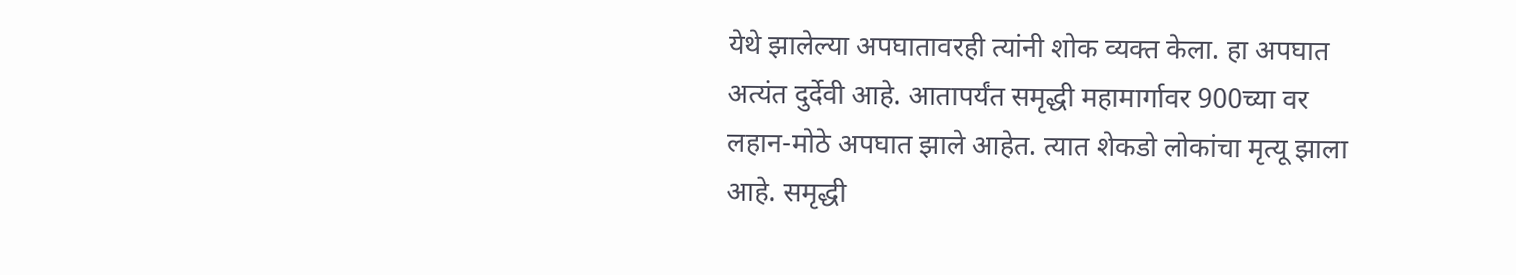येथे झालेल्या अपघातावरही त्यांनी शोक व्यक्त केला. हा अपघात अत्यंत दुर्देवी आहे. आतापर्यंत समृद्धी महामार्गावर 900च्या वर लहान-मोठे अपघात झाले आहेत. त्यात शेकडो लोकांचा मृत्यू झाला आहे. समृद्धी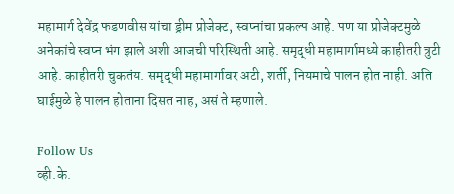महामार्ग देवेंद्र फडणवीस यांचा ड्रीम प्रोजेक्ट, स्वप्नांचा प्रकल्प आहे. पण या प्रोजेक्टमुळे अनेकांचे स्वप्न भंग झाले अशी आजची परिस्थिती आहे. समृद्धी महामार्गामध्ये काहीतरी त्रुटी आहे. काहीतरी चुकतंय. समृद्धी महामार्गावर अटी, शर्ती, नियमाचे पालन होत नाही. अति घाईमुळे हे पालन होताना दिसत नाह, असं ते म्हणाले.

Follow Us
व्ही.के.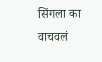सिंगला का वाचवलं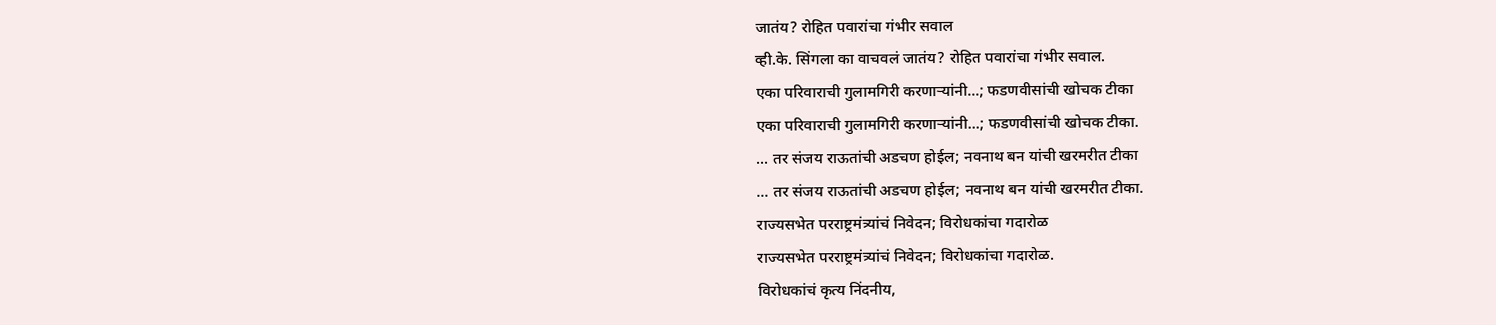जातंय? रोहित पवारांचा गंभीर सवाल
व्ही.के. सिंगला का वाचवलं जातंय? रोहित पवारांचा गंभीर सवाल.
एका परिवाराची गुलामगिरी करणाऱ्यांनी...; फडणवीसांची खोचक टीका
एका परिवाराची गुलामगिरी करणाऱ्यांनी...; फडणवीसांची खोचक टीका.
... तर संजय राऊतांची अडचण होईल; नवनाथ बन यांची खरमरीत टीका
... तर संजय राऊतांची अडचण होईल; नवनाथ बन यांची खरमरीत टीका.
राज्यसभेत परराष्ट्रमंत्र्यांचं निवेदन; विरोधकांचा गदारोळ
राज्यसभेत परराष्ट्रमंत्र्यांचं निवेदन; विरोधकांचा गदारोळ.
विरोधकांचं कृत्य निंदनीय,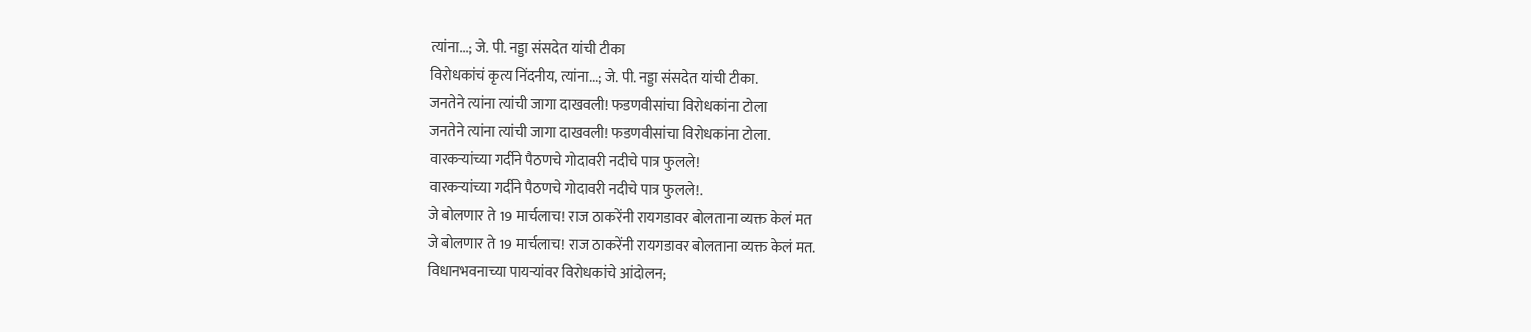त्यांना...; जे. पी. नड्डा संसदेत यांची टीका
विरोधकांचं कृत्य निंदनीय, त्यांना...; जे. पी. नड्डा संसदेत यांची टीका.
जनतेने त्यांना त्यांची जागा दाखवली! फडणवीसांचा विरोधकांना टोला
जनतेने त्यांना त्यांची जागा दाखवली! फडणवीसांचा विरोधकांना टोला.
वारकऱ्यांच्या गर्दीने पैठणचे गोदावरी नदीचे पात्र फुलले!
वारकऱ्यांच्या गर्दीने पैठणचे गोदावरी नदीचे पात्र फुलले!.
जे बोलणार ते 19 मार्चलाच! राज ठाकरेंनी रायगडावर बोलताना व्यक्त केलं मत
जे बोलणार ते 19 मार्चलाच! राज ठाकरेंनी रायगडावर बोलताना व्यक्त केलं मत.
विधानभवनाच्या पायऱ्यांवर विरोधकांचे आंदोलन;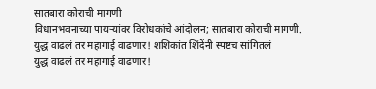सातबारा कोराची मागणी
विधानभवनाच्या पायऱ्यांवर विरोधकांचे आंदोलन; सातबारा कोराची मागणी.
युद्ध वाढलं तर महागाई वाढणार! शशिकांत शिंदेंनी स्पष्टच सांगितलं
युद्ध वाढलं तर महागाई वाढणार!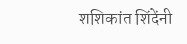शशिकांत शिंदेंनी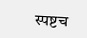स्पष्टच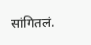सांगितलं.